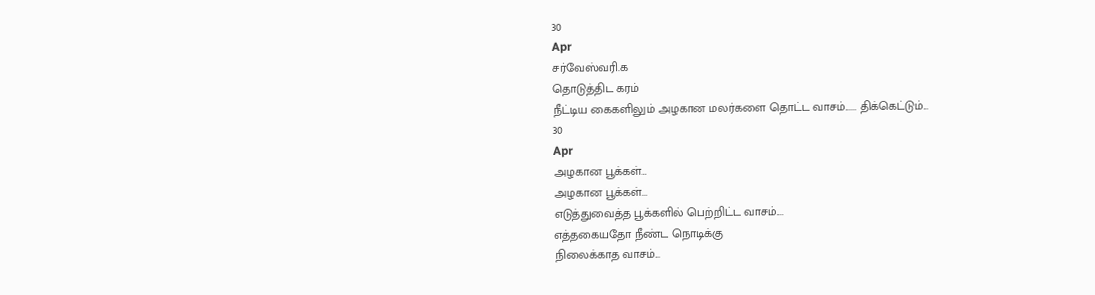30
Apr
சர்வேஸ்வரி.க
தொடுத்திட கரம்
நீட்டிய கைகளிலும் அழகான மலர்களை தொட்ட வாசம்...... திக்கெட்டும்...
30
Apr
அழகான பூக்கள்…
அழகான பூக்கள்...
எடுத்துவைத்த பூக்களில் பெற்றிட்ட வாசம்....
எத்தகையதோ நீண்ட நொடிக்கு
நிலைக்காத வாசம்...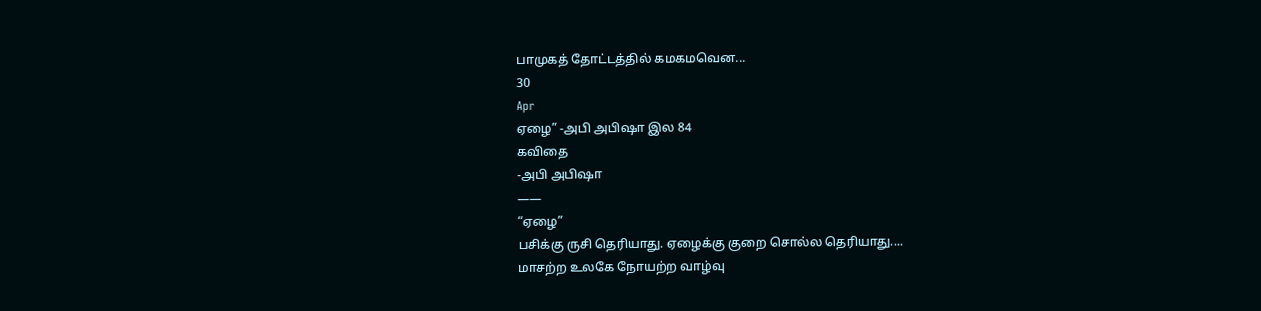பாமுகத் தோட்டத்தில் கமகமவென...
30
Apr
ஏழை” -அபி அபிஷா இல 84
கவிதை
-அபி அபிஷா
——
“ஏழை”
பசிக்கு ருசி தெரியாது. ஏழைக்கு குறை சொல்ல தெரியாது....
மாசற்ற உலகே நோயற்ற வாழ்வு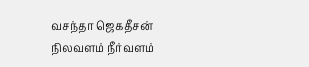வசந்தா ஜெகதீசன்
நிலவளம் நீர்வளம்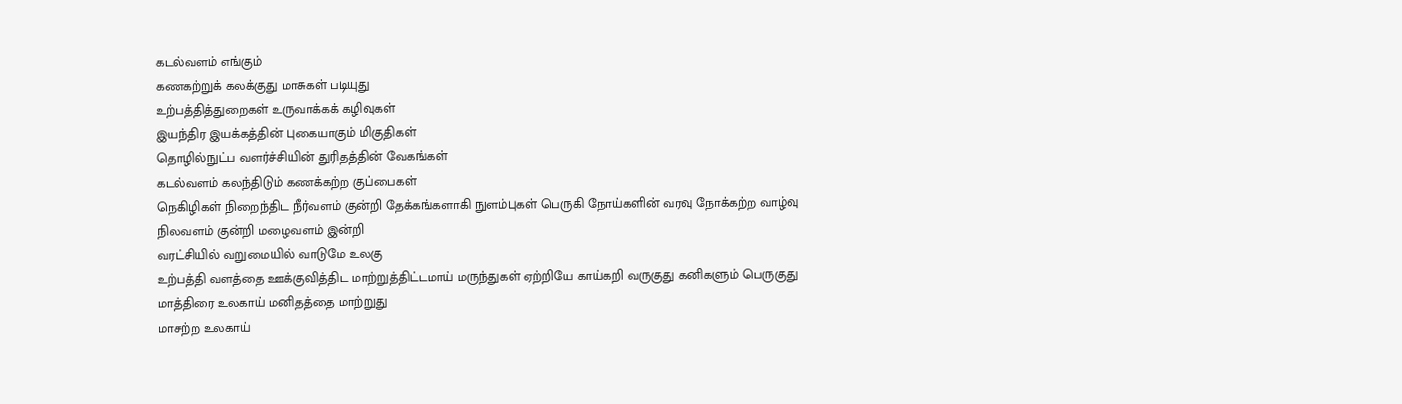கடல்வளம் எங்கும்
கணகற்றுக் கலக்குது மாசுகள் படியுது
உற்பத்தித்துறைகள் உருவாக்கக் கழிவுகள்
இயந்திர இயக்கத்தின் புகையாகும் மிகுதிகள்
தொழில்நுட்ப வளர்ச்சியின் துரிதத்தின் வேகங்கள்
கடல்வளம் கலந்திடும் கணக்கற்ற குப்பைகள்
நெகிழிகள் நிறைந்திட நீர்வளம் குன்றி தேக்கங்களாகி நுளம்புகள் பெருகி நோய்களின் வரவு நோக்கற்ற வாழ்வு
நிலவளம் குன்றி மழைவளம் இன்றி
வரட்சியில் வறுமையில் வாடுமே உலகு
உற்பத்தி வளத்தை ஊக்குவித்திட மாற்றுத்திட்டமாய் மருந்துகள் ஏற்றியே காய்கறி வருகுது கனிகளும் பெருகுது
மாத்திரை உலகாய் மனிதத்தை மாற்றுது
மாசற்ற உலகாய்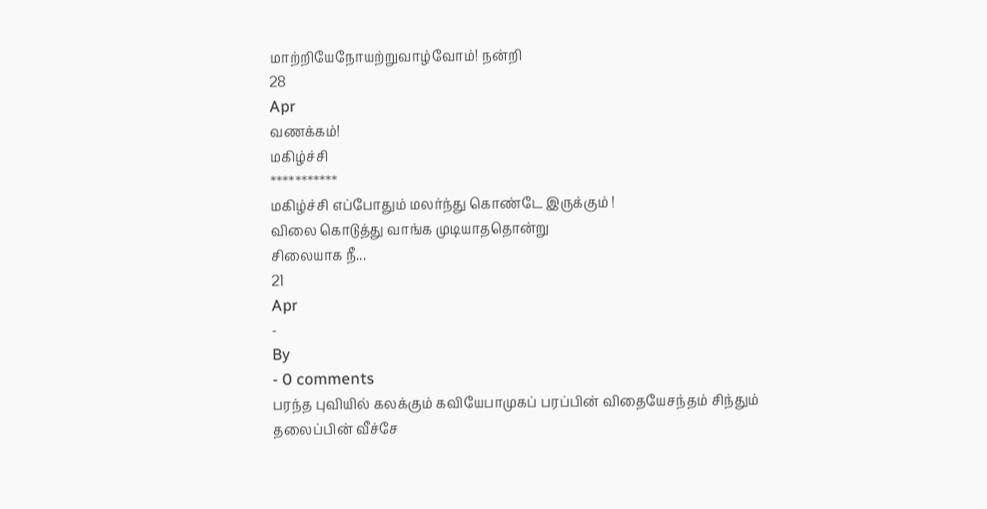மாற்றியேநோயற்றுவாழ்வோம்! நன்றி
28
Apr
வணக்கம்!
மகிழ்ச்சி
***********
மகிழ்ச்சி எப்போதும் மலர்ந்து கொண்டே இருக்கும் !
விலை கொடுத்து வாங்க முடியாததொன்று
சிலையாக நீ...
21
Apr
-
By
- 0 comments
பரந்த புவியில் கலக்கும் கவியேபாமுகப் பரப்பின் விதையேசந்தம் சிந்தும் தலைப்பின் வீச்சே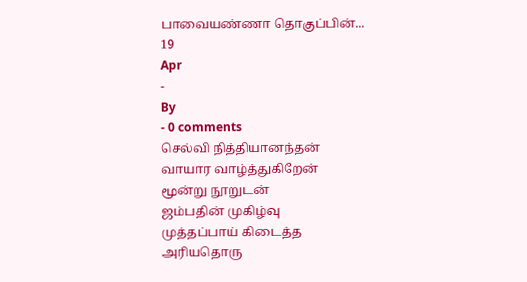பாவையண்ணா தொகுப்பின்...
19
Apr
-
By
- 0 comments
செல்வி நித்தியானந்தன்
வாயார வாழ்த்துகிறேன்
மூன்று நூறுடன்
ஜம்பதின் முகிழ்வு
முத்தப்பாய் கிடைத்த
அரியதொரு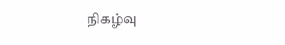நிகழ்வு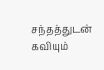சந்தத்துடன் கவியும்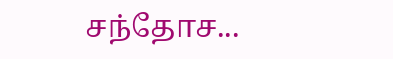சந்தோச...